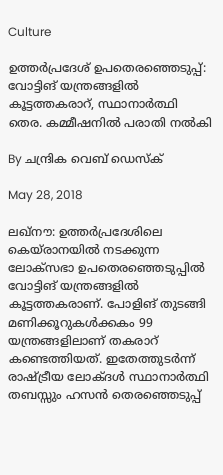Culture

ഉത്തര്‍പ്രദേശ് ഉപതെരഞ്ഞെടുപ്പ്: വോട്ടിങ് യന്ത്രങ്ങളില്‍ കൂട്ടത്തകരാറ്, സ്ഥാനാര്‍ത്ഥി തെര. കമ്മീഷനില്‍ പരാതി നല്‍കി

By ചന്ദ്രിക വെബ് ഡെസ്‌ക്‌

May 28, 2018

ലഖ്‌നൗ: ഉത്തര്‍പ്രദേശിലെ കെയ്‌രാനയില്‍ നടക്കുന്ന ലോക്‌സഭാ ഉപതെരഞ്ഞെടുപ്പില്‍ വോട്ടിങ് യന്ത്രങ്ങളില്‍ കൂട്ടത്തകരാണ്. പോളിങ് തുടങ്ങി മണിക്കൂറുകള്‍ക്കകം 99 യന്ത്രങ്ങളിലാണ് തകരാറ് കണ്ടെത്തിയത്. ഇതേത്തുടര്‍ന്ന് രാഷ്ട്രീയ ലോക്ദള്‍ സ്ഥാനാര്‍ത്ഥി തബസ്സും ഹസന്‍ തെരഞ്ഞെടുപ്പ്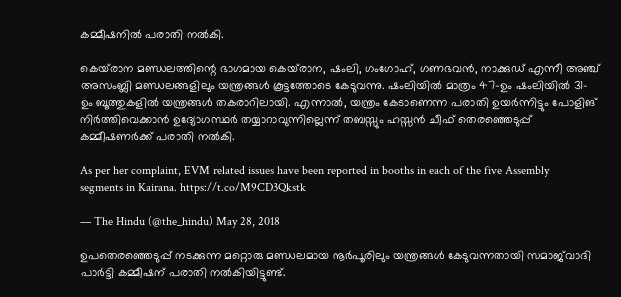കമ്മീഷനില്‍ പരാതി നല്‍കി.

കെയ്‌രാന മണ്ഡലത്തിന്റെ ഭാഗമായ കെയ്‌രാന, ഷംലി, ഗംഗോഹ്, ഗണഭവന്‍, നാക്കുഡ് എന്നീ അഞ്ച് അസംബ്ലി മണ്ഡലങ്ങളിലും യന്ത്രങ്ങള്‍ കൂട്ടത്തോടെ കേടുവന്നു. ഷംലിയില്‍ മാത്രം 47-ഉം ഷംലിയില്‍ 31-ഉം ബൂത്തുകളില്‍ യന്ത്രങ്ങള്‍ തകരാറിലായി. എന്നാല്‍, യന്ത്രം കേടാണെന്ന പരാതി ഉയര്‍ന്നിട്ടും പോളിങ് നിര്‍ത്തിവെക്കാന്‍ ഉദ്യോഗസ്ഥര്‍ തയ്യാറാവുന്നില്ലെന്ന് തബസ്സും ഹസ്സന്‍ ചീഫ് തെരഞ്ഞെടുപ്പ് കമ്മീഷണര്‍ക്ക് പരാതി നല്‍കി.

As per her complaint, EVM related issues have been reported in booths in each of the five Assembly segments in Kairana. https://t.co/M9CD3Qkstk

— The Hindu (@the_hindu) May 28, 2018

ഉപതെരഞ്ഞെടുപ്പ് നടക്കുന്ന മറ്റൊരു മണ്ഡലമായ നൂര്‍പൂരിലും യന്ത്രങ്ങള്‍ കേടുവന്നതായി സമാജ്‌വാദി പാര്‍ട്ടി കമ്മീഷന് പരാതി നല്‍കിയിട്ടുണ്ട്.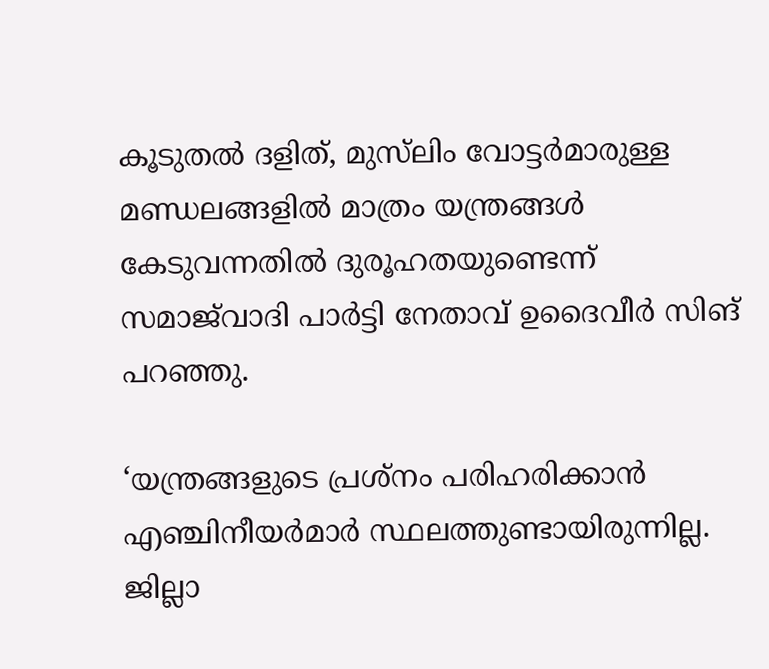കൂടുതല്‍ ദളിത്, മുസ്‌ലിം വോട്ടര്‍മാരുള്ള മണ്ഡലങ്ങളില്‍ മാത്രം യന്ത്രങ്ങള്‍ കേടുവന്നതില്‍ ദുരൂഹതയുണ്ടെന്ന് സമാജ്‌വാദി പാര്‍ട്ടി നേതാവ് ഉദൈവീര്‍ സിങ് പറഞ്ഞു.

‘യന്ത്രങ്ങളുടെ പ്രശ്‌നം പരിഹരിക്കാന്‍ എഞ്ചിനീയര്‍മാര്‍ സ്ഥലത്തുണ്ടായിരുന്നില്ല. ജില്ലാ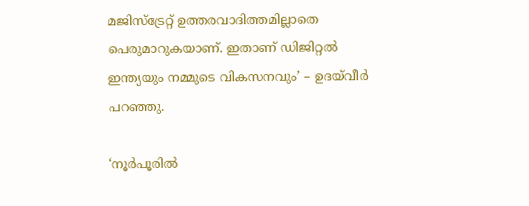മജിസ്‌ട്രേറ്റ് ഉത്തരവാദിത്തമില്ലാതെ പെരുമാറുകയാണ്. ഇതാണ് ഡിജിറ്റല്‍ ഇന്ത്യയും നമ്മുടെ വികസനവും’ – ഉദയ്‌വീര്‍ പറഞ്ഞു.

‘നൂര്‍പൂരില്‍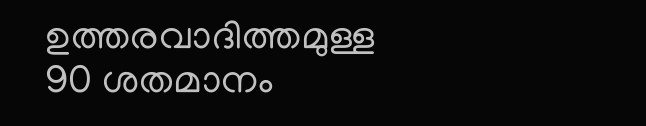ഉത്തരവാദിത്തമുള്ള 90 ശതമാനം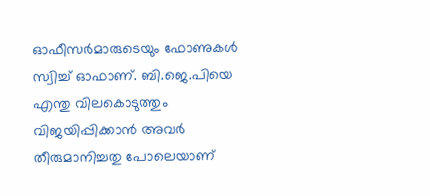ഓഫീസര്‍മാരുടെയും ഫോണുകള്‍ സ്വിച്ച് ഓഫാണ്. ബി.ജെ.പിയെ എന്തു വിലകൊടുത്തും വിജയിപ്പിക്കാന്‍ അവര്‍ തീരുമാനിച്ചതു പോലെയാണ്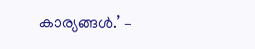കാര്യങ്ങള്‍.’ –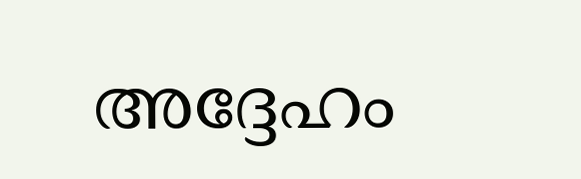അദ്ദേഹം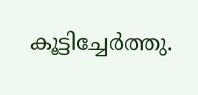കൂട്ടിച്ചേര്‍ത്തു.